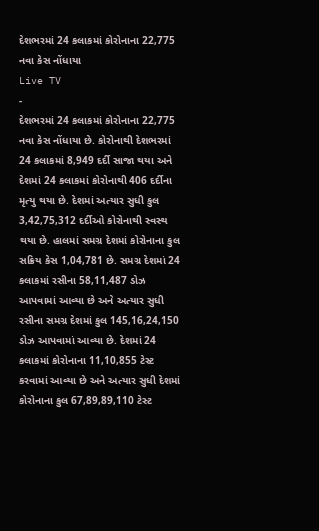દેશભરમાં 24 કલાકમાં કોરોનાના 22,775 નવા કેસ નોંધાયા
Live TV
-
દેશભરમાં 24 કલાકમાં કોરોનાના 22,775 નવા કેસ નોંધાયા છે. કોરોનાથી દેશભરમાં 24 કલાકમાં 8,949 દર્દી સાજા થયા અને દેશમાં 24 કલાકમાં કોરોનાથી 406 દર્દીના મૃત્યુ થયા છે. દેશમાં અત્યાર સુધી કુલ 3,42,75,312 દર્દીઓ કોરોનાથી સ્વસ્થ થયા છે. હાલમાં સમગ્ર દેશમાં કોરોનાના કુલ સક્રિય કેસ 1,04,781 છે. સમગ્ર દેશમાં 24 કલાકમાં રસીના 58,11,487 ડોઝ આપવામાં આવ્યા છે અને અત્યાર સુધી રસીના સમગ્ર દેશમાં કુલ 145,16,24,150 ડોઝ આપવામાં આવ્યા છે. દેશમાં 24 કલાકમાં કોરોનાના 11,10,855 ટેસ્ટ કરવામાં આવ્યા છે અને અત્યાર સુધી દેશમાં કોરોનાના કુલ 67,89,89,110 ટેસ્ટ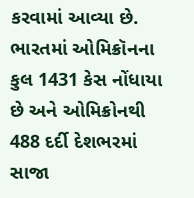કરવામાં આવ્યા છે. ભારતમાં ઓમિક્રૉનના કુલ 1431 કેસ નોંધાયા છે અને ઓમિક્રોનથી 488 દર્દી દેશભરમાં સાજા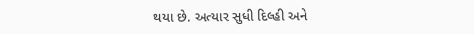થયા છે. અત્યાર સુધી દિલ્હી અને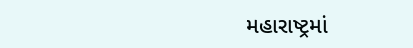મહારાષ્ટ્રમાં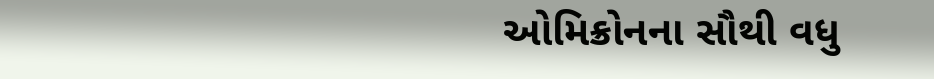ઓમિક્રોનના સૌથી વધુ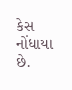કેસ નોંધાયા છે.